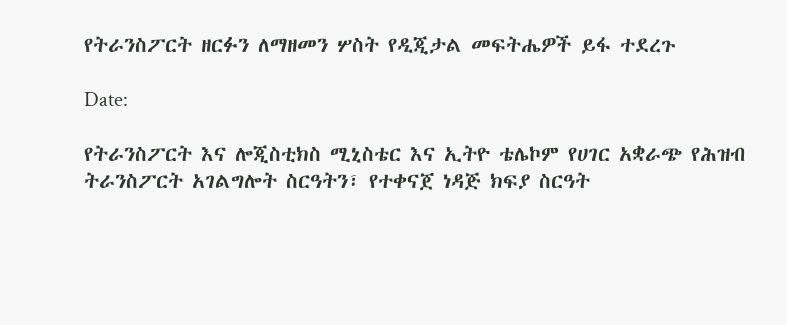የትራንስፖርት ዘርፉን ለማዘመን ሦስት የዲጂታል መፍትሔዎች ይፋ ተደረጉ

Date:

የትራንስፖርት እና ሎጂስቲክስ ሚኒስቴር እና ኢትዮ ቴሌኮም የሀገር አቋራጭ የሕዝብ ትራንስፖርት አገልግሎት ስርዓትን፣ የተቀናጀ ነዳጅ ክፍያ ስርዓት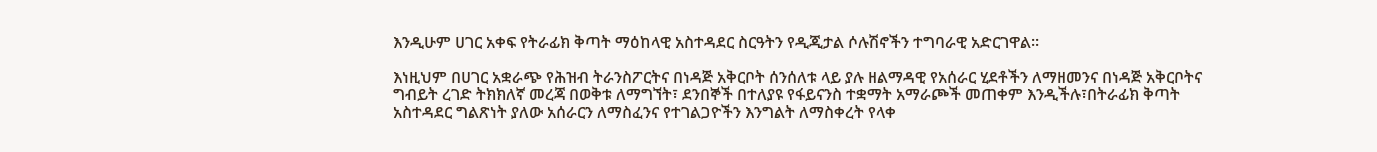እንዲሁም ሀገር አቀፍ የትራፊክ ቅጣት ማዕከላዊ አስተዳደር ስርዓትን የዲጂታል ሶሉሽኖችን ተግባራዊ አድርገዋል፡፡

እነዚህም በሀገር አቋራጭ የሕዝብ ትራንስፖርትና በነዳጅ አቅርቦት ሰንሰለቱ ላይ ያሉ ዘልማዳዊ የአሰራር ሂደቶችን ለማዘመንና በነዳጅ አቅርቦትና ግብይት ረገድ ትክክለኛ መረጃ በወቅቱ ለማግኘት፣ ደንበኞች በተለያዩ የፋይናንስ ተቋማት አማራጮች መጠቀም እንዲችሉ፣በትራፊክ ቅጣት አስተዳደር ግልጽነት ያለው አሰራርን ለማስፈንና የተገልጋዮችን እንግልት ለማስቀረት የላቀ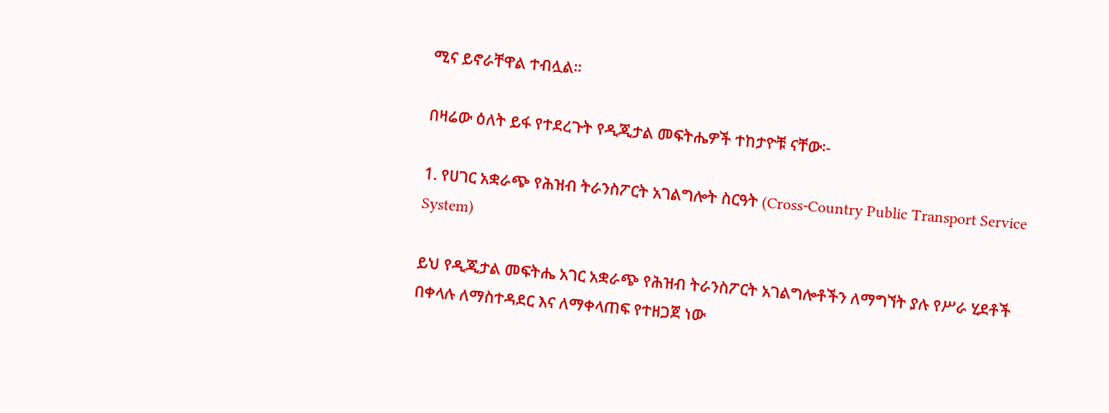ሚና ይኖራቸዋል ተብሏል፡፡

በዛሬው ዕለት ይፋ የተደረጉት የዲጂታል መፍትሔዎች ተከታዮቹ ናቸው፡-

1. የሀገር አቋራጭ የሕዝብ ትራንስፖርት አገልግሎት ስርዓት (Cross-Country Public Transport Service System)

ይህ የዲጂታል መፍትሔ አገር አቋራጭ የሕዝብ ትራንስፖርት አገልግሎቶችን ለማግኘት ያሉ የሥራ ሂደቶች በቀላሉ ለማስተዳደር እና ለማቀላጠፍ የተዘጋጀ ነው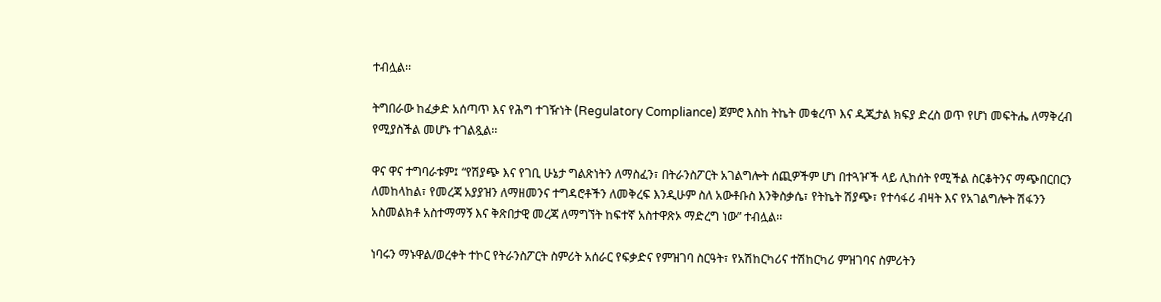ተብሏል፡፡

ትግበራው ከፈቃድ አሰጣጥ እና የሕግ ተገዥነት (Regulatory Compliance) ጀምሮ እስከ ትኬት መቁረጥ እና ዲጂታል ክፍያ ድረስ ወጥ የሆነ መፍትሔ ለማቅረብ የሚያስችል መሆኑ ተገልጿል፡፡

ዋና ዋና ተግባራቱም፤ “የሽያጭ እና የገቢ ሁኔታ ግልጽነትን ለማስፈን፣ በትራንስፖርት አገልግሎት ሰጪዎችም ሆነ በተጓዦች ላይ ሊከሰት የሚችል ስርቆትንና ማጭበርበርን ለመከላከል፣ የመረጃ አያያዝን ለማዘመንና ተግዳሮቶችን ለመቅረፍ እንዲሁም ስለ አውቶቡስ እንቅስቃሴ፣ የትኬት ሽያጭ፣ የተሳፋሪ ብዛት እና የአገልግሎት ሽፋንን አስመልክቶ አስተማማኝ እና ቅጽበታዊ መረጃ ለማግኘት ከፍተኛ አስተዋጽኦ ማድረግ ነው” ተብሏል፡፡

ነባሩን ማኑዋል/ወረቀት ተኮር የትራንስፖርት ስምሪት አሰራር የፍቃድና የምዝገባ ስርዓት፣ የአሽከርካሪና ተሽከርካሪ ምዝገባና ስምሪትን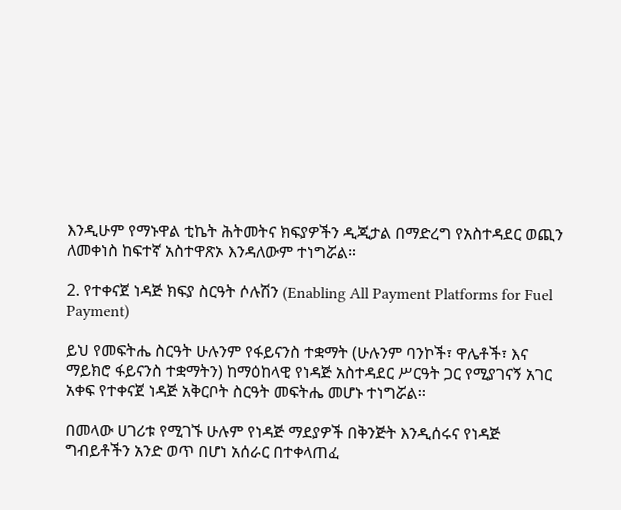እንዲሁም የማኑዋል ቲኬት ሕትመትና ክፍያዎችን ዲጂታል በማድረግ የአስተዳደር ወጪን ለመቀነስ ከፍተኛ አስተዋጽኦ እንዳለውም ተነግሯል።

2. የተቀናጀ ነዳጅ ክፍያ ስርዓት ሶሉሽን (Enabling All Payment Platforms for Fuel Payment)

ይህ የመፍትሔ ስርዓት ሁሉንም የፋይናንስ ተቋማት (ሁሉንም ባንኮች፣ ዋሌቶች፣ እና ማይክሮ ፋይናንስ ተቋማትን) ከማዕከላዊ የነዳጅ አስተዳደር ሥርዓት ጋር የሚያገናኝ አገር አቀፍ የተቀናጀ ነዳጅ አቅርቦት ስርዓት መፍትሔ መሆኑ ተነግሯል፡፡

በመላው ሀገሪቱ የሚገኙ ሁሉም የነዳጅ ማደያዎች በቅንጅት እንዲሰሩና የነዳጅ ግብይቶችን አንድ ወጥ በሆነ አሰራር በተቀላጠፈ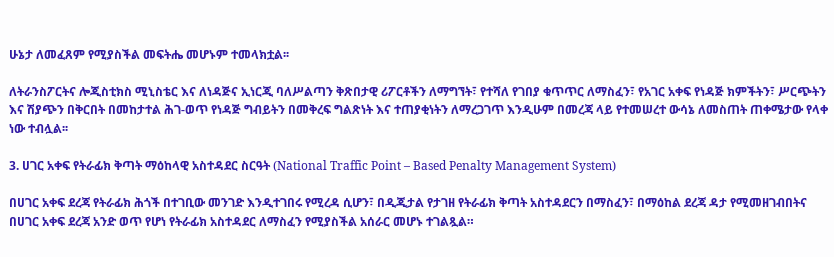ሁኔታ ለመፈጸም የሚያስችል መፍትሔ መሆኑም ተመላክቷል፡፡

ለትራንስፖርትና ሎጂስቲክስ ሚኒስቴር እና ለነዳጅና ኢነርጂ ባለሥልጣን ቅጽበታዊ ሪፖርቶችን ለማግኘት፣ የተሻለ የገበያ ቁጥጥር ለማስፈን፣ የአገር አቀፍ የነዳጅ ክምችትን፣ ሥርጭትን እና ሽያጭን በቅርበት በመከታተል ሕገ-ወጥ የነዳጅ ግብይትን በመቅረፍ ግልጽነት እና ተጠያቂነትን ለማረጋገጥ እንዲሁም በመረጃ ላይ የተመሠረተ ውሳኔ ለመስጠት ጠቀሜታው የላቀ ነው ተብሏል፡፡

3. ሀገር አቀፍ የትራፊክ ቅጣት ማዕከላዊ አስተዳደር ስርዓት (National Traffic Point – Based Penalty Management System)

በሀገር አቀፍ ደረጃ የትራፊክ ሕጎች በተገቢው መንገድ እንዲተገበሩ የሚረዳ ሲሆን፣ በዲጂታል የታገዘ የትራፊክ ቅጣት አስተዳደርን በማስፈን፣ በማዕከል ደረጃ ዳታ የሚመዘገብበትና በሀገር አቀፍ ደረጃ አንድ ወጥ የሆነ የትራፊክ አስተዳደር ለማስፈን የሚያስችል አሰራር መሆኑ ተገልጿል።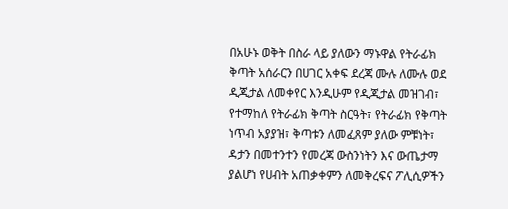በአሁኑ ወቅት በስራ ላይ ያለውን ማኑዋል የትራፊክ ቅጣት አሰራርን በሀገር አቀፍ ደረጃ ሙሉ ለሙሉ ወደ ዲጂታል ለመቀየር እንዲሁም የዲጂታል መዝገብ፣ የተማከለ የትራፊክ ቅጣት ስርዓት፣ የትራፊክ የቅጣት ነጥብ አያያዝ፣ ቅጣቱን ለመፈጸም ያለው ምቹነት፣ ዳታን በመተንተን የመረጃ ውስንነትን እና ውጤታማ ያልሆነ የሀብት አጠቃቀምን ለመቅረፍና ፖሊሲዎችን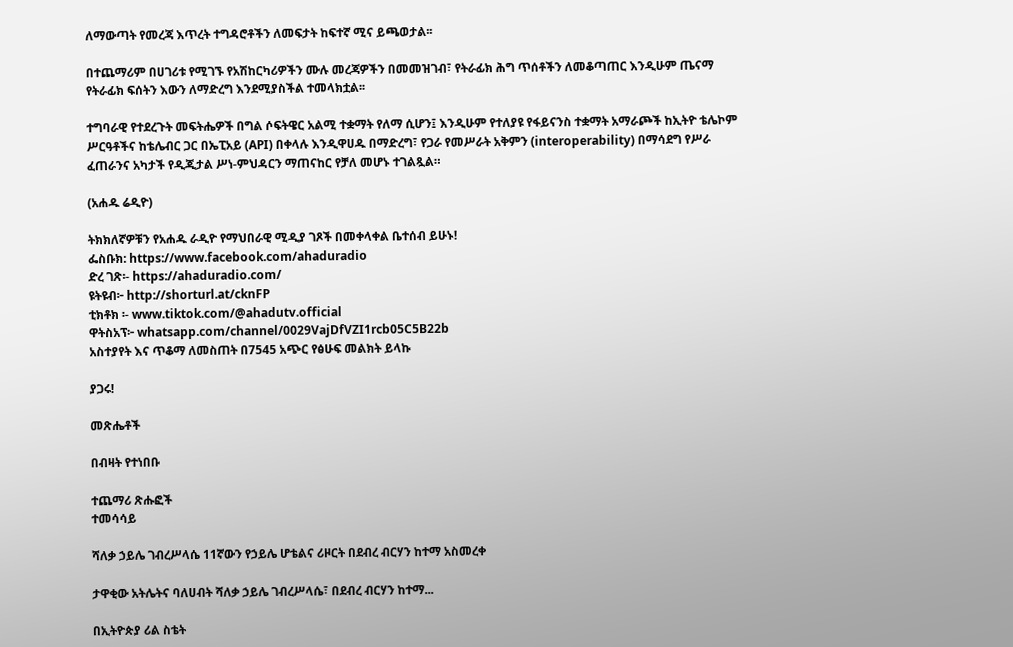ለማውጣት የመረጃ እጥረት ተግዳሮቶችን ለመፍታት ከፍተኛ ሚና ይጫወታል፡፡

በተጨማሪም በሀገሪቱ የሚገኙ የአሽከርካሪዎችን ሙሉ መረጃዎችን በመመዝገብ፣ የትራፊክ ሕግ ጥሰቶችን ለመቆጣጠር እንዲሁም ጤናማ የትራፊክ ፍሰትን እውን ለማድረግ እንደሚያስችል ተመላክቷል፡፡

ተግባራዊ የተደረጉት መፍትሔዎች በግል ሶፍትዌር አልሚ ተቋማት የለማ ሲሆን፤ እንዲሁም የተለያዩ የፋይናንስ ተቋማት አማራጮች ከኢትዮ ቴሌኮም ሥርዓቶችና ከቴሌብር ጋር በኤፒአይ (API) በቀላሉ እንዲዋሀዱ በማድረግ፣ የጋራ የመሥራት አቅምን (interoperability) በማሳደግ የሥራ ፈጠራንና አካታች የዲጂታል ሥነ-ምህዳርን ማጠናከር የቻለ መሆኑ ተገልጿል።

(አሐዱ ሬዲዮ)

ትክክለኛዎቹን የአሐዱ ራዲዮ የማህበራዊ ሚዲያ ገጾች በመቀላቀል ቤተሰብ ይሁኑ!
ፌስቡክ: https://www.facebook.com/ahaduradio
ድረ ገጽ፡- https://ahaduradio.com/
ዩትዩብ፦ http://shorturl.at/cknFP
ቲክቶክ ፡- www.tiktok.com/@ahadutv.official
ዋትስአፕ፦ whatsapp.com/channel/0029VajDfVZI1rcb05C5B22b
አስተያየት እና ጥቆማ ለመስጠት በ7545 አጭር የፅሁፍ መልክት ይላኩ

ያጋሩ!

መጽሔቶች

በብዛት የተነበቡ

ተጨማሪ ጽሑፎች
ተመሳሳይ

ሻለቃ ኃይሌ ገብረሥላሴ 11ኛውን የኃይሌ ሆቴልና ሪዞርት በደብረ ብርሃን ከተማ አስመረቀ

ታዋቂው አትሌትና ባለሀብት ሻለቃ ኃይሌ ገብረሥላሴ፣ በደብረ ብርሃን ከተማ...

በኢትዮጵያ ሪል ስቴት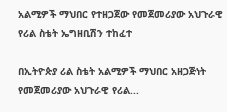አልሚዎች ማህበር የተዘጋጀው የመጀመሪያው አህጉራዊ የሪል ስቴት ኤግዘቢሽን ተከፈተ

በኢትዮጵያ ሪል ስቴት አልሚዎች ማህበር አዘጋጅነት የመጀመሪያው አህጉራዊ የሪል...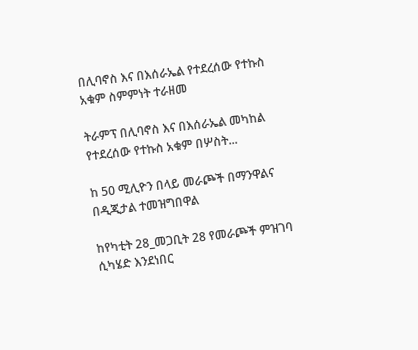በሊባኖስ እና በእሰራኤል የተደረሰው የተኩስ አቁም ስምምነት ተራዘመ

ትራምፕ በሊባኖስ እና በእሰራኤል መካከል የተደረሰው የተኩስ አቁም በሦስት...

ከ 50 ሚሊዮን በላይ መራጮች በማንዋልና በዲጂታል ተመዝግበዋል

ከየካቲት 28_መጋቢት 28 የመራጮች ምዝገባ ሲካሄድ እንደነበር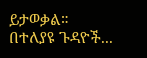ይታወቃል። በተለያዩ ጉዳዮች...